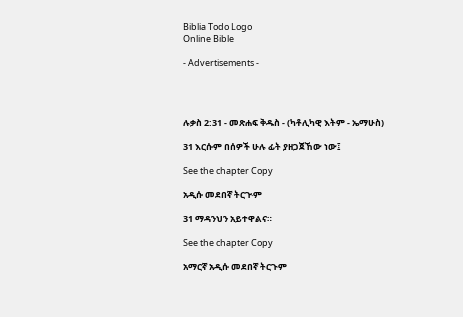Biblia Todo Logo
Online Bible

- Advertisements -




ሉቃስ 2:31 - መጽሐፍ ቅዱስ - (ካቶሊካዊ እትም - ኤማሁስ)

31 እርሱም በሰዎች ሁሉ ፊት ያዘጋጀኸው ነው፤

See the chapter Copy

አዲሱ መደበኛ ትርጒም

31 ማዳንህን አይተዋልና።

See the chapter Copy

አማርኛ አዲሱ መደበኛ ትርጉም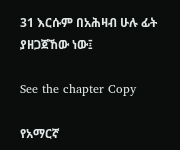31 እርሱም በአሕዛብ ሁሉ ፊት ያዘጋጀኸው ነው፤

See the chapter Copy

የአማርኛ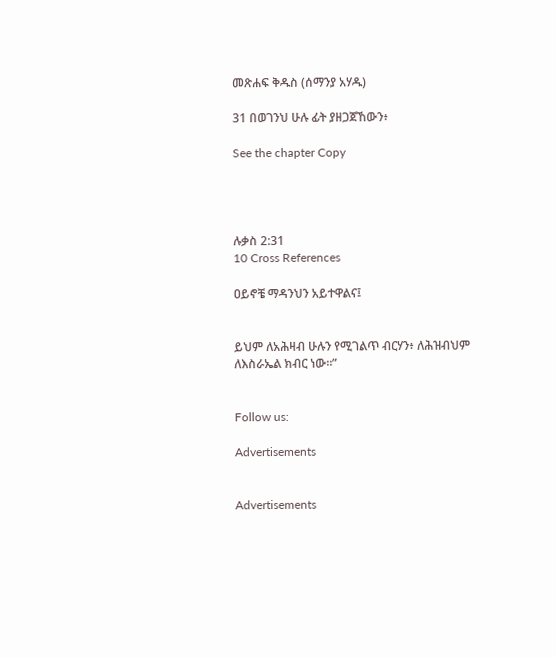መጽሐፍ ቅዱስ (ሰማንያ አሃዱ)

31 በወገንህ ሁሉ ፊት ያዘጋጀኸውን፥

See the chapter Copy




ሉቃስ 2:31
10 Cross References

ዐይኖቼ ማዳንህን አይተዋልና፤


ይህም ለአሕዛብ ሁሉን የሚገልጥ ብርሃን፥ ለሕዝብህም ለእስራኤል ክብር ነው።”


Follow us:

Advertisements


Advertisements